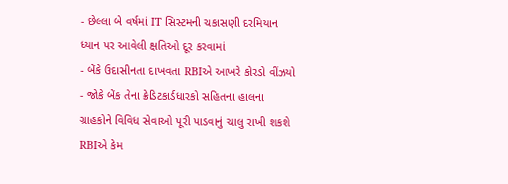- છેલ્લા બે વર્ષમાં IT સિસ્ટમની ચકાસણી દરમિયાન ધ્યાન પર આવેલી ક્ષતિઓ દૂર કરવામાં
- બેંકે ઉદાસીનતા દાખવતા RBIએ આખરે કોરડો વીંઝયો
- જોકે બેંક તેના ક્રેડિટકાર્ડધારકો સહિતના હાલના ગ્રાહકોને વિવિધ સેવાઓ પૂરી પાડવાનું ચાલુ રાખી શકશે
RBIએ કેમ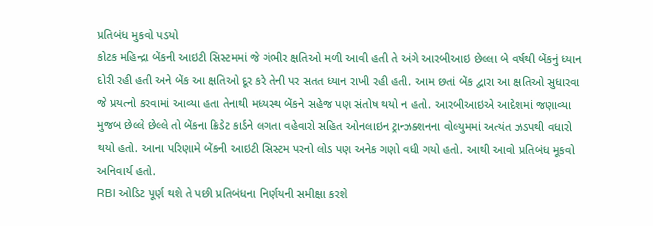પ્રતિબંધ મુકવો પડયો
કોટક મહિન્દ્રા બેંકની આઇટી સિસ્ટમમાં જે ગંભીર ક્ષતિઓ મળી આવી હતી તે અંગે આરબીઆઇ છેલ્લા બે વર્ષથી બેંકનું ધ્યાન દોરી રહી હતી અને બેંક આ ક્ષતિઓ દૂર કરે તેની પર સતત ધ્યાન રાખી રહી હતી. આમ છતાં બેંક દ્વારા આ ક્ષતિઓ સુધારવા જે પ્રયત્નો કરવામાં આવ્યા હતા તેનાથી મધ્યસ્થ બેંકને સહેજ પણ સંતોષ થયો ન હતો. આરબીઆઇએ આદેશમાં જણાવ્યા મુજબ છેલ્લે છેલ્લે તો બેંકના ક્રિડેટ કાર્ડને લગતા વહેવારો સહિત ઓનલાઇન ટ્રાન્ઝક્શનના વોલ્યુમમાં અત્યંત ઝડપથી વધારો થયો હતો. આના પરિણામે બેંકની આઇટી સિસ્ટમ પરનો લોડ પણ અનેક ગણો વધી ગયો હતો. આથી આવો પ્રતિબંધ મૂકવો અનિવાર્ય હતો.
RBI ઓડિટ પૂર્ણ થશે તે પછી પ્રતિબંધના નિર્ણયની સમીક્ષા કરશે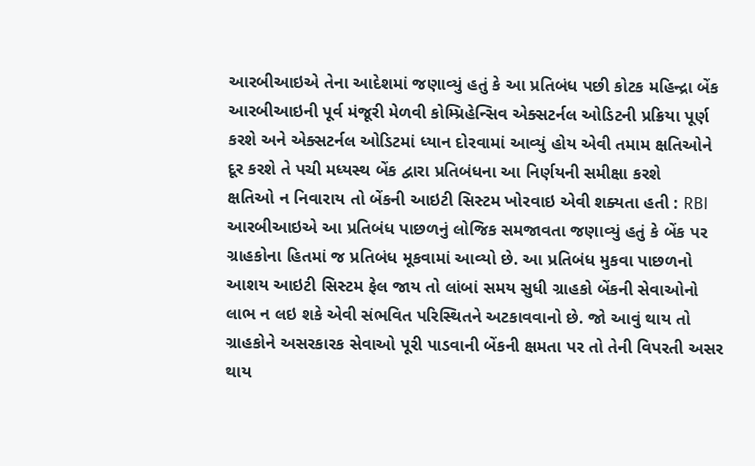આરબીઆઇએ તેના આદેશમાં જણાવ્યું હતું કે આ પ્રતિબંધ પછી કોટક મહિન્દ્રા બેંક આરબીઆઇની પૂર્વ મંજૂરી મેળવી કોમ્પ્રિહેન્સિવ એક્સટર્નલ ઓડિટની પ્રક્રિયા પૂર્ણ કરશે અને એક્સટર્નલ ઓડિટમાં ધ્યાન દોરવામાં આવ્યું હોય એવી તમામ ક્ષતિઓને દૂર કરશે તે પચી મધ્યસ્થ બેંક દ્વારા પ્રતિબંધના આ નિર્ણયની સમીક્ષા કરશે
ક્ષતિઓ ન નિવારાય તો બેંકની આઇટી સિસ્ટમ ખોરવાઇ એવી શક્યતા હતી : RBI
આરબીઆઇએ આ પ્રતિબંધ પાછળનું લોજિક સમજાવતા જણાવ્યું હતું કે બેંક પર ગ્રાહકોના હિતમાં જ પ્રતિબંધ મૂકવામાં આવ્યો છે. આ પ્રતિબંધ મુકવા પાછળનો આશય આઇટી સિસ્ટમ ફેલ જાય તો લાંબાં સમય સુધી ગ્રાહકો બેંકની સેવાઓનો લાભ ન લઇ શકે એવી સંભવિત પરિસ્થિતને અટકાવવાનો છે. જો આવું થાય તો ગ્રાહકોને અસરકારક સેવાઓ પૂરી પાડવાની બેંકની ક્ષમતા પર તો તેની વિપરતી અસર થાય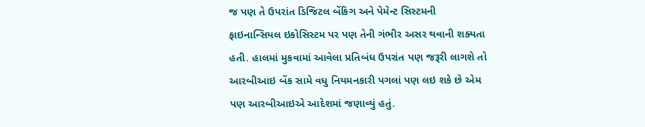જ પણ તે ઉપરાંત ડિજિટલ બેંકિગ અને પેમેન્ટ સિસ્ટમની ફાઇનાન્સિયલ ઇકોસિસ્ટમ પર પણ તેની ગંભીર અસર થવાની શક્યતા હતી. હાલમાં મુકવામાં આવેલા પ્રતિબંધ ઉપરાંત પણ જરૂરી લાગશે તો આરબીઆઇ બેંક સામે વધુ નિયમનકારી પગલાં પણ લઇ શકે છે એમ પણ આરબીઆઇએ આદેશમાં જણાવ્યું હતું.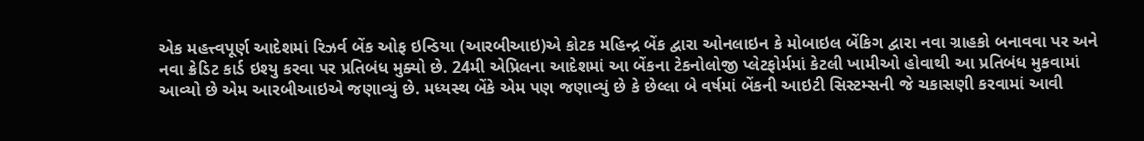એક મહત્ત્વપૂર્ણ આદેશમાં રિઝર્વ બેંક ઓફ ઇન્ડિયા (આરબીઆઇ)એ કોટક મહિન્દ્ર બેંક દ્વારા ઓનલાઇન કે મોબાઇલ બેંકિગ દ્વારા નવા ગ્રાહકો બનાવવા પર અને નવા ક્રેડિટ કાર્ડ ઇશ્યુ કરવા પર પ્રતિબંધ મુક્યો છે. 24મી એપ્રિલના આદેશમાં આ બેંકના ટેકનોલોજી પ્લેટફોર્મમાં કેટલી ખામીઓ હોવાથી આ પ્રતિબંધ મુકવામાં આવ્યો છે એમ આરબીઆઇએ જણાવ્યું છે. મધ્યસ્થ બેંકે એમ પણ જણાવ્યું છે કે છેલ્લા બે વર્ષમાં બેંકની આઇટી સિસ્ટમ્સની જે ચકાસણી કરવામાં આવી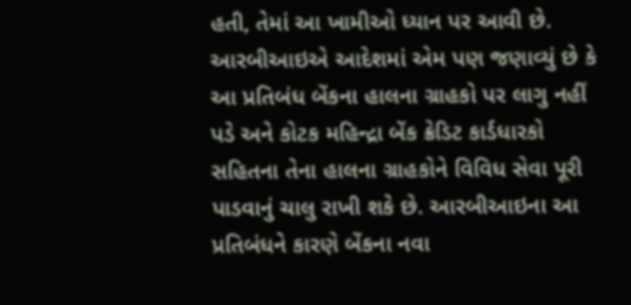હતી, તેમાં આ ખામીઓ ધ્યાન પર આવી છે. આરબીઆઇએ આદેશમાં એમ પણ જણાવ્યું છે કે આ પ્રતિબંધ બેંકના હાલના ગ્રાહકો પર લાગુ નહીં પડે અને કોટક મહિન્દ્રા બેંક ક્રેડિટ કાર્ડધારકો સહિતના તેના હાલના ગ્રાહકોને વિવિધ સેવા પૂરી પાડવાનું ચાલુ રાખી શકે છે. આરબીઆઇના આ પ્રતિબંધને કારણે બેંકના નવા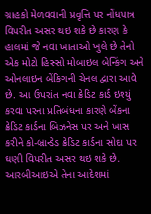ગ્રાહકો મેળવવાની પ્રવૃત્તિ પર નોંધપાત્ર વિપરીત અસર થઇ શકે છે કારણ કે હાલમાં જે નવા ખાતાઓ ખુલે છે તેનો એક મોટો હિસ્સો મોબાઇલ બેન્કિંગ અને ઓનલાઇન બેંકિગની ચેનલ દ્વારા આવે છે. આ ઉપરાંત નવા ક્રેડિટ કાર્ડ ઇશ્યું કરવા પરના પ્રતિબંધના કારણે બેંકના ક્રેડિટ કાર્ડના બિઝનેસ પર અને ખાસ કરીને કો-બ્રાન્ડેડ ક્રેડિટ કાર્ડના સોદા પર ઘણી વિપરીત અસર થઇ શકે છે. આરબીઆઇએ તેના આદેશમાં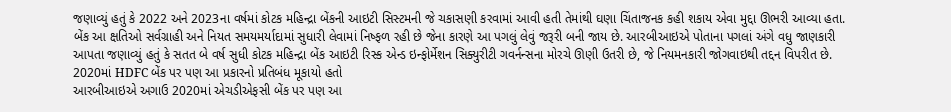જણાવ્યું હતું કે 2022 અને 2023ના વર્ષમાં કોટક મહિન્દ્રા બેંકની આઇટી સિસ્ટમની જે ચકાસણી કરવામાં આવી હતી તેમાંથી ઘણા ચિંતાજનક કહી શકાય એવા મુદ્દા ઊભરી આવ્યા હતા. બેંક આ ક્ષતિઓ સર્વગ્રાહી અને નિયત સમયમર્યાદામાં સુધારી લેવામાં નિષ્ફળ રહી છે જેના કારણે આ પગલું લેવું જરૂરી બની જાય છે. આરબીઆઇએ પોતાના પગલાં અંગે વધુ જાણકારી આપતા જણાવ્યું હતું કે સતત બે વર્ષ સુધી કોટક મહિન્દ્રા બેંક આઇટી રિસ્ક એન્ડ ઇન્ફોર્મેશન સિક્યુરીટી ગવર્નન્સના મોરચે ઊણી ઉતરી છે, જે નિયમનકારી જોગવાઇથી તદ્દન વિપરીત છે.
2020માં HDFC બેંક પર પણ આ પ્રકારનો પ્રતિબંધ મૂકાયો હતો
આરબીઆઇએ અગાઉ 2020માં એચડીએફસી બેંક પર પણ આ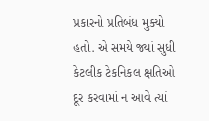પ્રકારનો પ્રતિબંધ મુક્યો હતો. એ સમયે જ્યાં સુધી કેટલીક ટેકનિકલ ક્ષતિઓ દૂર કરવામાં ન આવે ત્યાં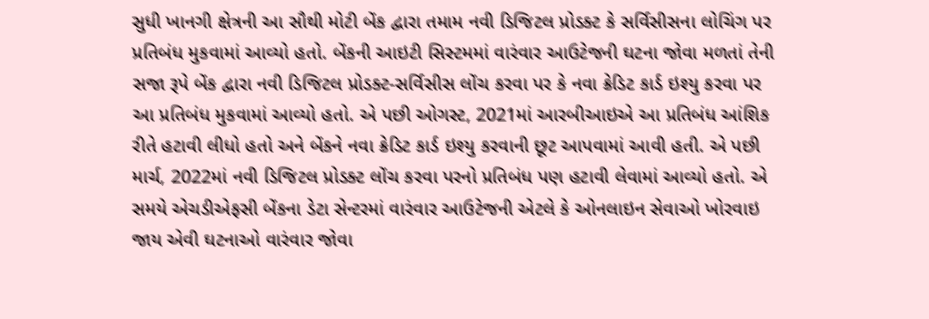સુધી ખાનગી ક્ષેત્રની આ સૌથી મોટી બેંક દ્વારા તમામ નવી ડિજિટલ પ્રોડક્ટ કે સર્વિસીસના લોચિંગ પર પ્રતિબંધ મુકવામાં આવ્યો હતો. બેંકની આઇટી સિસ્ટમમાં વારંવાર આઉટેજની ઘટના જોવા મળતાં તેની સજા રૂપે બેંક દ્વારા નવી ડિજિટલ પ્રોડક્ટ-સર્વિસીસ લોંચ કરવા પર કે નવા ક્રેડિટ કાર્ડ ઇશ્યુ કરવા પર આ પ્રતિબંધ મુકવામાં આવ્યો હતો. એ પછી ઓગસ્ટ, 2021માં આરબીઆઇએ આ પ્રતિબંધ આંશિક રીતે હટાવી લીધો હતો અને બેંકને નવા ક્રેડિટ કાર્ડ ઇશ્યુ કરવાની છૂટ આપવામાં આવી હતી. એ પછી માર્ચ, 2022માં નવી ડિજિટલ પ્રોડક્ટ લોંચ કરવા પરનો પ્રતિબંધ પણ હટાવી લેવામાં આવ્યો હતો. એ સમયે એચડીએફસી બેંકના ડેટા સેન્ટરમાં વારંવાર આઉટેજની એટલે કે ઓનલાઇન સેવાઓ ખોરવાઇ જાય એવી ઘટનાઓ વારંવાર જોવા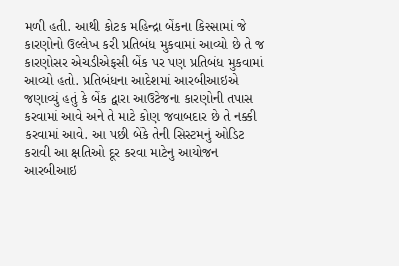મળી હતી. આથી કોટક મહિન્દ્રા બેંકના કિસ્સામાં જે કારણોનો ઉલ્લેખ કરી પ્રતિબંધ મુકવામાં આવ્યો છે તે જ કારણોસર એચડીએફસી બેંક પર પણ પ્રતિબંધ મુકવામાં આવ્યો હતો. પ્રતિબંધના આદેશમાં આરબીઆઇએ જણાવ્યું હતું કે બેંક દ્વારા આઉટેજના કારણોની તપાસ કરવામાં આવે અને તે માટે કોણ જવાબદાર છે તે નક્કી કરવામાં આવે. આ પછી બેંકે તેની સિસ્ટમનું ઓડિટ કરાવી આ ક્ષતિઓ દૂર કરવા માટેનુ આયોજન આરબીઆઇ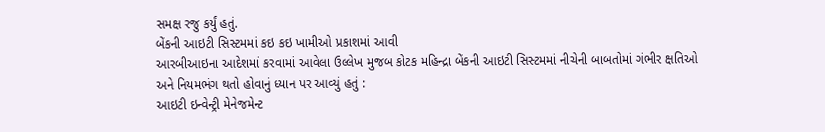સમક્ષ રજુ કર્યું હતું.
બેંકની આઇટી સિસ્ટમમાં કઇ કઇ ખામીઓ પ્રકાશમાં આવી
આરબીઆઇના આદેશમાં કરવામાં આવેલા ઉલ્લેખ મુજબ કોટક મહિન્દ્રા બેંકની આઇટી સિસ્ટમમાં નીચેની બાબતોમાં ગંભીર ક્ષતિઓ અને નિયમભંગ થતો હોવાનું ધ્યાન પર આવ્યું હતું :
આઇટી ઇન્વેન્ટ્રી મેનેજમેન્ટ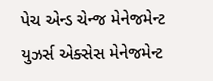પેચ એન્ડ ચેન્જ મેનેજમેન્ટ
યુઝર્સ એક્સેસ મેનેજમેન્ટ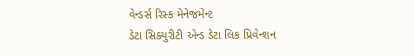વેન્ડર્સ રિસ્ક મેનેજમેન્ટ
ડેટા સિક્યુરીટી એન્ડ ડેટા લિક પ્રિવેન્શન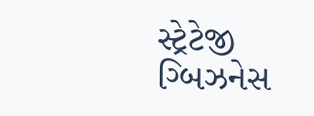સ્ટ્રેટેજી
ગ્બિઝનેસ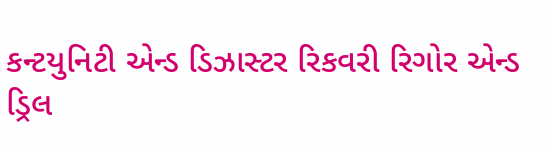કન્ટયુનિટી એન્ડ ડિઝાસ્ટર રિકવરી રિગોર એન્ડ ડ્રિલ